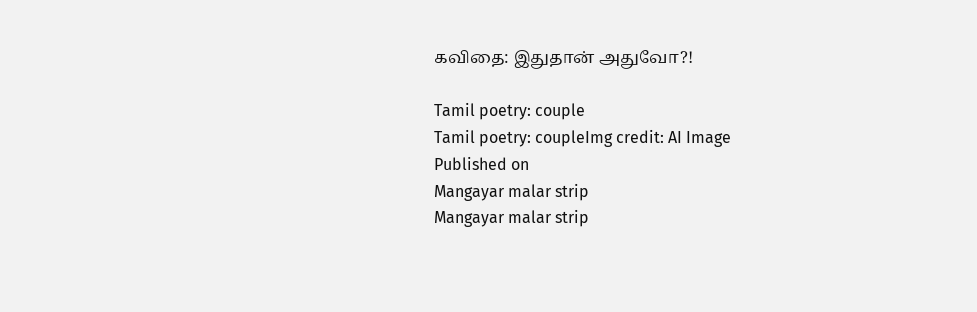கவிதை: இதுதான் அதுவோ?!

Tamil poetry: couple
Tamil poetry: coupleImg credit: AI Image
Published on
Mangayar malar strip
Mangayar malar strip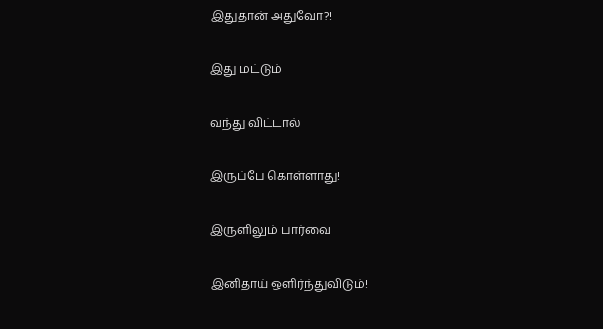இதுதான் அதுவோ?!

இது மட்டும்

வந்து விட்டால்

இருப்பே கொள்ளாது!

இருளிலும் பார்வை

இனிதாய் ஒளிர்ந்துவிடும்!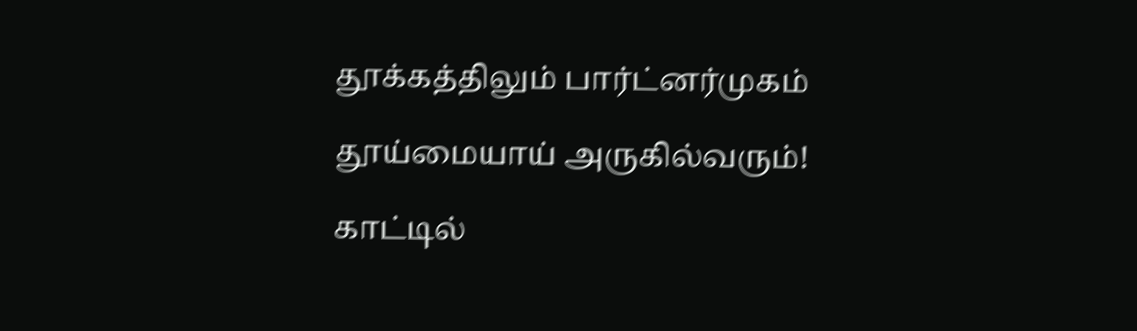தூக்கத்திலும் பார்ட்னர்முகம்

தூய்மையாய் அருகில்வரும்!

காட்டில்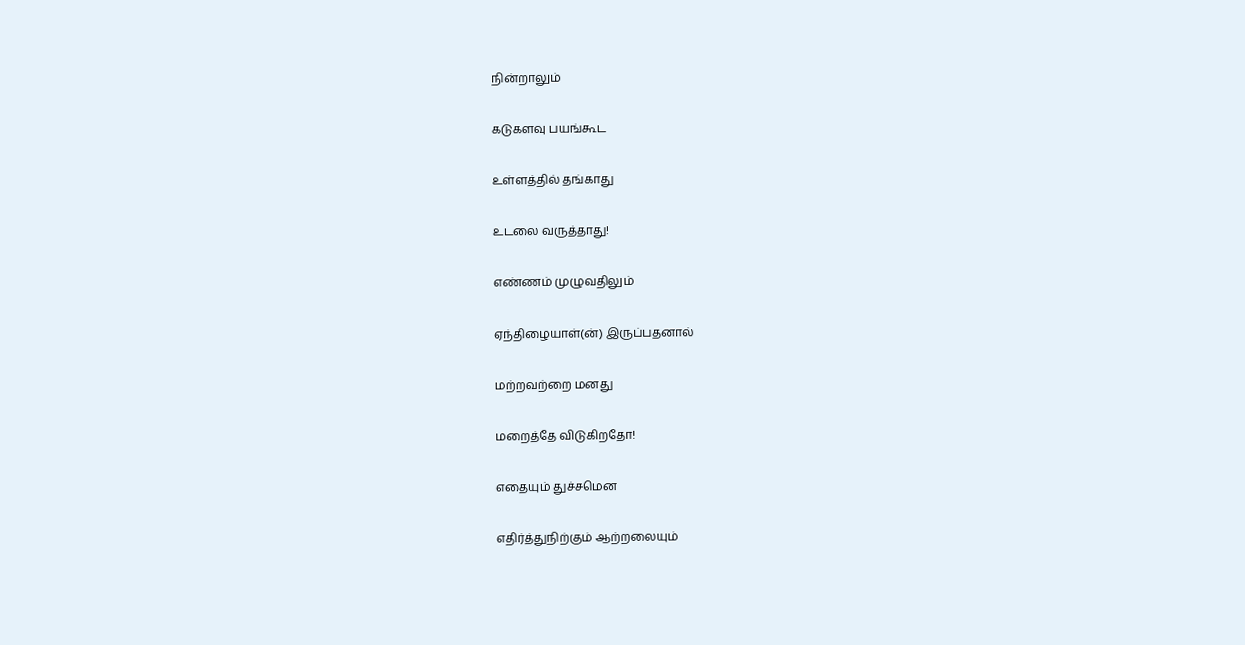நின்றாலும்

கடுகளவு பயங்கூட

உள்ளத்தில் தங்காது

உடலை வருத்தாது!

எண்ணம் முழுவதிலும்

ஏந்திழையாள்(ன்) இருப்பதனால்

மற்றவற்றை மனது

மறைத்தே விடுகிறதோ!

எதையும் துச்சமென

எதிர்த்துநிற்கும் ஆற்றலையும்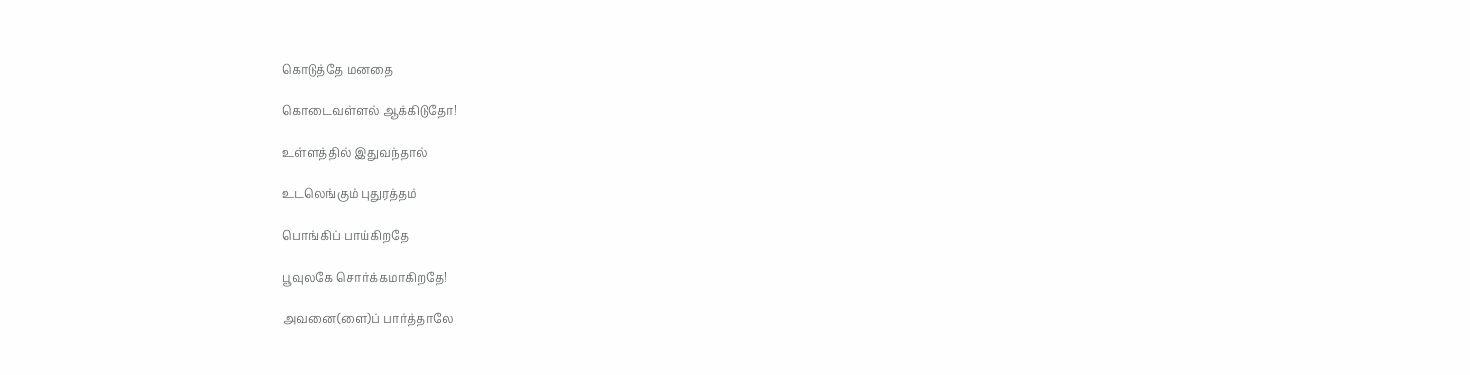கொடுத்தே மனதை

கொடைவள்ளல் ஆக்கிடுதோ!

உள்ளத்தில் இதுவந்தால்

உடலெங்கும் புதுரத்தம்

பொங்கிப் பாய்கிறதே

பூவுலகே சொர்க்கமாகிறதே!

அவனை(ளை)ப் பார்த்தாலே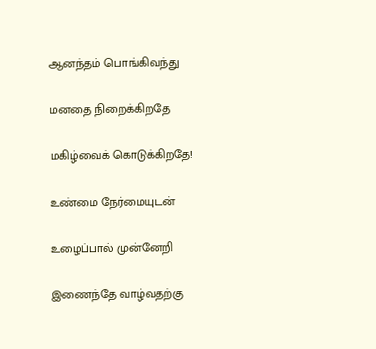ஆனந்தம் பொங்கிவந்து

மனதை நிறைக்கிறதே

மகிழ்வைக் கொடுக்கிறதே!

உண்மை நேர்மையுடன்

உழைப்பால் முன்னேறி

இணைந்தே வாழ்வதற்கு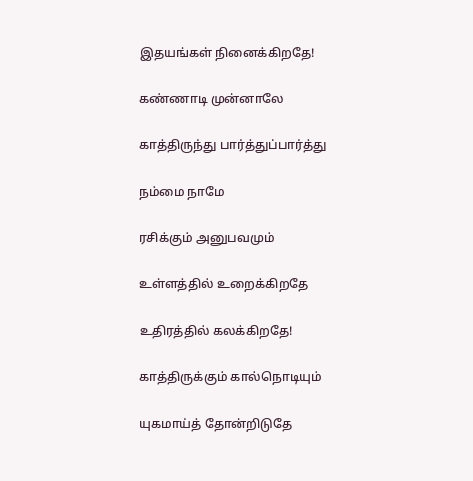இதயங்கள் நினைக்கிறதே!

கண்ணாடி முன்னாலே

காத்திருந்து பார்த்துப்பார்த்து

நம்மை நாமே

ரசிக்கும் அனுபவமும்

உள்ளத்தில் உறைக்கிறதே

உதிரத்தில் கலக்கிறதே!

காத்திருக்கும் கால்நொடியும்

யுகமாய்த் தோன்றிடுதே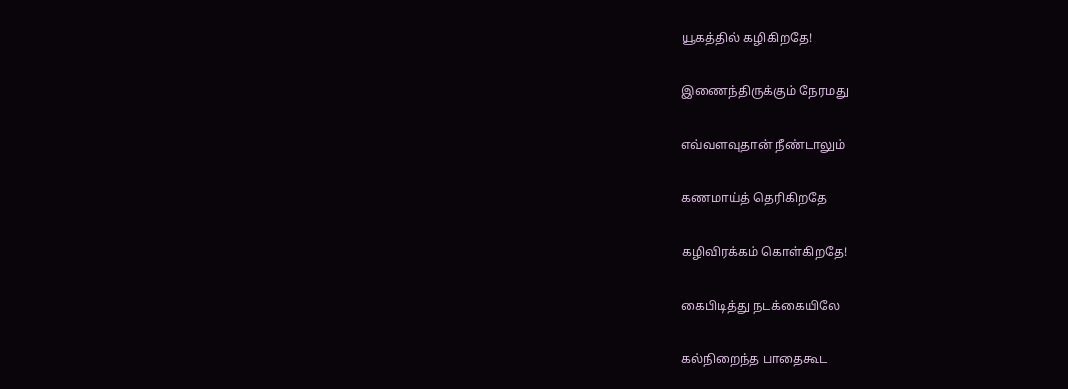யூகத்தில் கழிகிறதே!

இணைந்திருக்கும் நேரமது

எவ்வளவுதான் நீண்டாலும்

கணமாய்த் தெரிகிறதே

கழிவிரக்கம் கொள்கிறதே!

கைபிடித்து நடக்கையிலே

கல்நிறைந்த பாதைகூட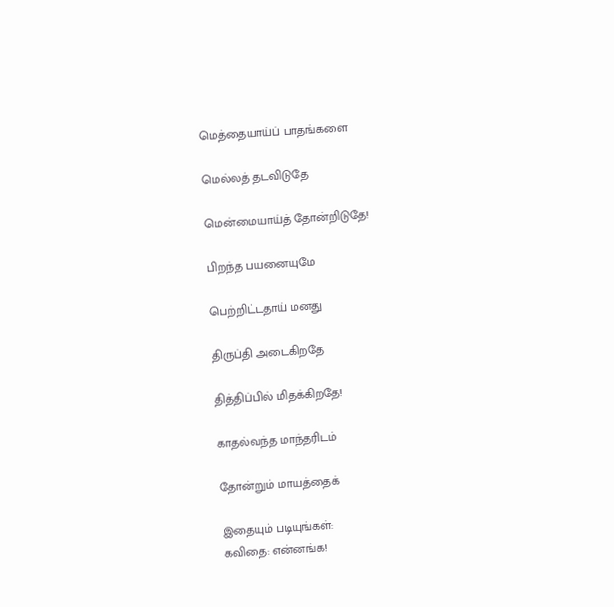மெத்தையாய்ப் பாதங்களை

மெல்லத் தடவிடுதே

மென்மையாய்த் தோன்றிடுதே!

பிறந்த பயனையுமே

பெற்றிட்டதாய் மனது

திருப்தி அடைகிறதே

தித்திப்பில் மிதக்கிறதே!

காதல்வந்த மாந்தரிடம்

தோன்றும் மாயத்தைக்

இதையும் படியுங்கள்:
கவிதை: என்னங்க!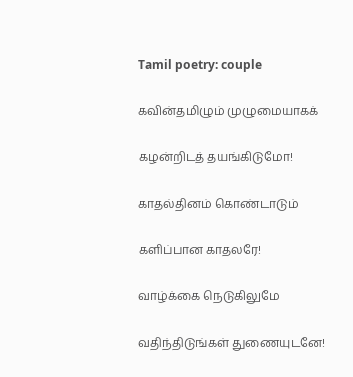Tamil poetry: couple

கவின்தமிழும் முழுமையாகக்

கழன்றிடத் தயங்கிடுமோ!

காதல்தினம் கொண்டாடும்

களிப்பான காதலரே!

வாழ்க்கை நெடுகிலுமே

வதிந்திடுங்கள் துணையுடனே!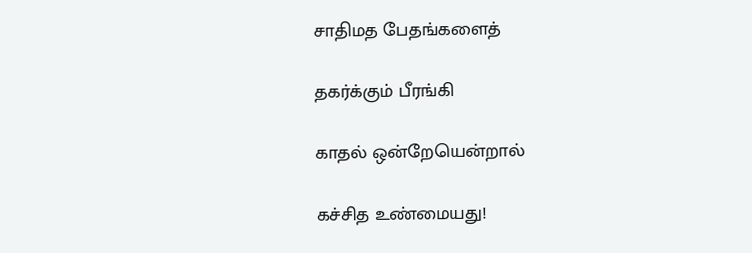சாதிமத பேதங்களைத்

தகர்க்கும் பீரங்கி

காதல் ஒன்றேயென்றால்

கச்சித உண்மையது!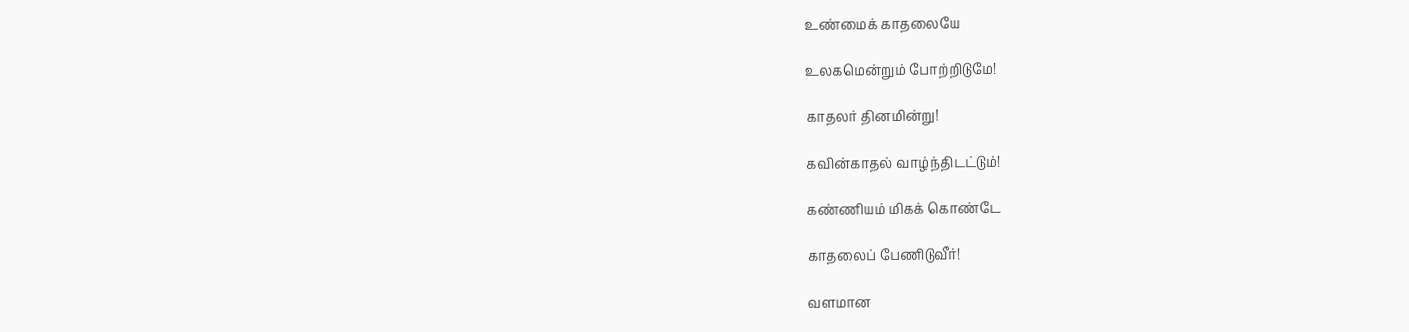உண்மைக் காதலையே

உலகமென்றும் போற்றிடுமே!

காதலர் தினமின்று!

கவின்காதல் வாழ்ந்திடட்டும்!

கண்ணியம் மிகக் கொண்டே

காதலைப் பேணிடுவீர்!

வளமான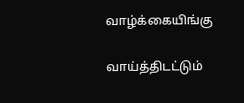வாழ்க்கையிங்கு

வாய்த்திடட்டும்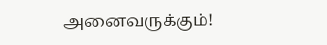அனைவருக்கும்!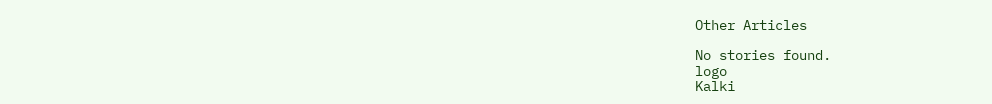Other Articles

No stories found.
logo
Kalki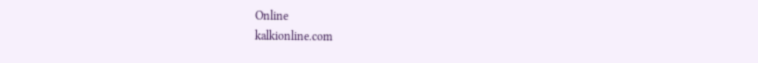Online
kalkionline.com